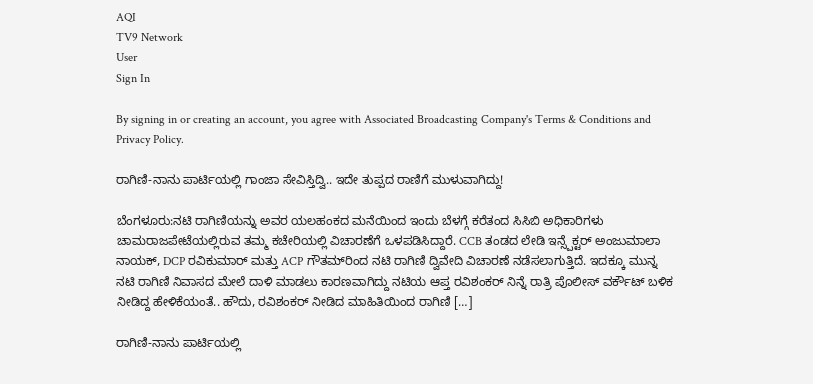AQI
TV9 Network
User
Sign In

By signing in or creating an account, you agree with Associated Broadcasting Company's Terms & Conditions and Privacy Policy.

ರಾಗಿಣಿ-ನಾನು ಪಾರ್ಟಿಯಲ್ಲಿ ಗಾಂಜಾ ಸೇವಿಸ್ತಿದ್ವಿ.. ಇದೇ ತುಪ್ಪದ ರಾಣಿಗೆ ಮುಳುವಾಗಿದ್ದು!

ಬೆಂಗಳೂರು:ನಟಿ ರಾಗಿಣಿಯನ್ನು ಅವರ ಯಲಹಂಕದ ಮನೆಯಿಂದ ಇಂದು ಬೆಳಗ್ಗೆ ಕರೆತಂದ ಸಿಸಿಬಿ ಅಧಿಕಾರಿಗಳು ಚಾಮರಾಜಪೇಟೆಯಲ್ಲಿರುವ ತಮ್ಮ ಕಚೇರಿಯಲ್ಲಿ ವಿಚಾರಣೆಗೆ ಒಳಪಡಿಸಿದ್ದಾರೆ. CCB ತಂಡದ ಲೇಡಿ ಇನ್ಸ್ಪೆಕ್ಟರ್ ಅಂಜುಮಾಲಾ ನಾಯಕ್‌, DCP ರವಿಕುಮಾರ್ ಮತ್ತು ACP ಗೌತಮ್‌ರಿಂದ ನಟಿ ರಾಗಿಣಿ ದ್ವಿವೇದಿ ವಿಚಾರಣೆ ನಡೆಸಲಾಗುತ್ತಿದೆ. ಇದಕ್ಕೂ ಮುನ್ನ ನಟಿ ರಾಗಿಣಿ ನಿವಾಸದ ಮೇಲೆ ದಾಳಿ ಮಾಡಲು ಕಾರಣವಾಗಿದ್ದು ನಟಿಯ ಆಪ್ತ ರವಿಶಂಕರ್ ನಿನ್ನೆ ರಾತ್ರಿ ಪೊಲೀಸ್ ವರ್ಕೌಟ್ ಬಳಿಕ ನೀಡಿದ್ದ ಹೇಳಿಕೆಯಂತೆ.. ಹೌದು, ರವಿಶಂಕರ್ ನೀಡಿದ ಮಾಹಿತಿಯಿಂದ ರಾಗಿಣಿ […]

ರಾಗಿಣಿ-ನಾನು ಪಾರ್ಟಿಯಲ್ಲಿ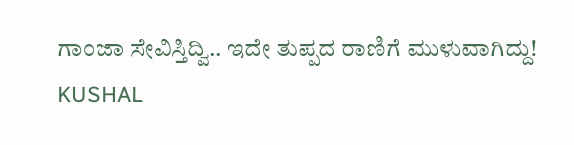ಗಾಂಜಾ ಸೇವಿಸ್ತಿದ್ವಿ.. ಇದೇ ತುಪ್ಪದ ರಾಣಿಗೆ ಮುಳುವಾಗಿದ್ದು!
KUSHAL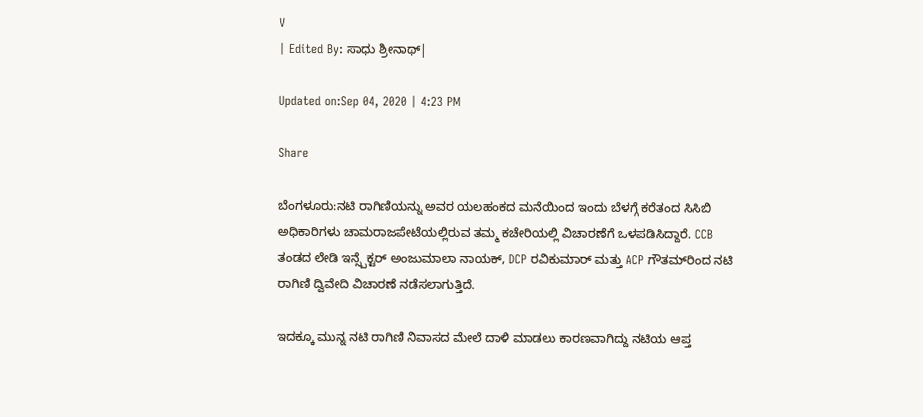V
| Edited By: ಸಾಧು ಶ್ರೀನಾಥ್|

Updated on:Sep 04, 2020 | 4:23 PM

Share

ಬೆಂಗಳೂರು:ನಟಿ ರಾಗಿಣಿಯನ್ನು ಅವರ ಯಲಹಂಕದ ಮನೆಯಿಂದ ಇಂದು ಬೆಳಗ್ಗೆ ಕರೆತಂದ ಸಿಸಿಬಿ ಅಧಿಕಾರಿಗಳು ಚಾಮರಾಜಪೇಟೆಯಲ್ಲಿರುವ ತಮ್ಮ ಕಚೇರಿಯಲ್ಲಿ ವಿಚಾರಣೆಗೆ ಒಳಪಡಿಸಿದ್ದಾರೆ. CCB ತಂಡದ ಲೇಡಿ ಇನ್ಸ್ಪೆಕ್ಟರ್ ಅಂಜುಮಾಲಾ ನಾಯಕ್‌, DCP ರವಿಕುಮಾರ್ ಮತ್ತು ACP ಗೌತಮ್‌ರಿಂದ ನಟಿ ರಾಗಿಣಿ ದ್ವಿವೇದಿ ವಿಚಾರಣೆ ನಡೆಸಲಾಗುತ್ತಿದೆ.

ಇದಕ್ಕೂ ಮುನ್ನ ನಟಿ ರಾಗಿಣಿ ನಿವಾಸದ ಮೇಲೆ ದಾಳಿ ಮಾಡಲು ಕಾರಣವಾಗಿದ್ದು ನಟಿಯ ಆಪ್ತ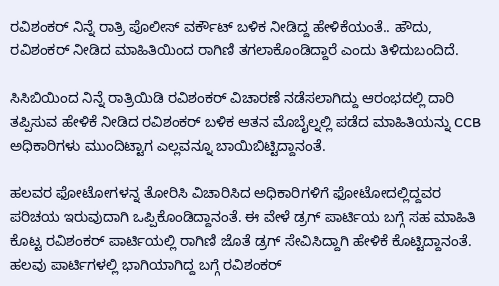ರವಿಶಂಕರ್ ನಿನ್ನೆ ರಾತ್ರಿ ಪೊಲೀಸ್ ವರ್ಕೌಟ್ ಬಳಿಕ ನೀಡಿದ್ದ ಹೇಳಿಕೆಯಂತೆ.. ಹೌದು, ರವಿಶಂಕರ್ ನೀಡಿದ ಮಾಹಿತಿಯಿಂದ ರಾಗಿಣಿ ತಗಲಾಕೊಂಡಿದ್ದಾರೆ ಎಂದು ತಿಳಿದುಬಂದಿದೆ.

ಸಿಸಿಬಿಯಿಂದ ನಿನ್ನೆ ರಾತ್ರಿಯಿಡಿ ರವಿಶಂಕರ್ ವಿಚಾರಣೆ ನಡೆಸಲಾಗಿದ್ದು ಆರಂಭದಲ್ಲಿ ದಾರಿ ತಪ್ಪಿಸುವ ಹೇಳಿಕೆ ನೀಡಿದ ರವಿಶಂಕರ್ ಬಳಿಕ ಆತನ ಮೊಬೈಲ್ನಲ್ಲಿ ಪಡೆದ ಮಾಹಿತಿಯನ್ನು CCB ಅಧಿಕಾರಿಗಳು ಮುಂದಿಟ್ಟಾಗ ಎಲ್ಲವನ್ನೂ ಬಾಯಿಬಿಟ್ಟಿದ್ದಾನಂತೆ.

ಹಲವರ ಫೋಟೋಗಳನ್ನ ತೋರಿಸಿ ವಿಚಾರಿಸಿದ ಅಧಿಕಾರಿಗಳಿಗೆ ಫೋಟೋದಲ್ಲಿದ್ದವರ ಪರಿಚಯ ಇರುವುದಾಗಿ ಒಪ್ಪಿಕೊಂಡಿದ್ದಾನಂತೆ. ಈ ವೇಳೆ ಡ್ರಗ್ ಪಾರ್ಟಿಯ ಬಗ್ಗೆ ಸಹ ಮಾಹಿತಿ ಕೊಟ್ಟ ರವಿಶಂಕರ್ ಪಾರ್ಟಿಯಲ್ಲಿ ರಾಗಿಣಿ ಜೊತೆ ಡ್ರಗ್ ಸೇವಿಸಿದ್ದಾಗಿ ಹೇಳಿಕೆ ಕೊಟ್ಟಿದ್ದಾನಂತೆ. ಹಲವು ಪಾರ್ಟಿಗಳಲ್ಲಿ ಭಾಗಿಯಾಗಿದ್ದ ಬಗ್ಗೆ ರವಿಶಂಕರ್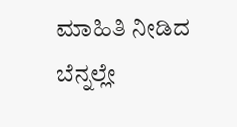ಮಾಹಿತಿ ನೀಡಿದ ಬೆನ್ನಲ್ಲೇ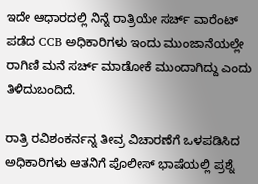ಇದೇ ಆಧಾರದಲ್ಲಿ ನಿನ್ನೆ ರಾತ್ರಿಯೇ ಸರ್ಚ್ ವಾರೆಂಟ್ ಪಡೆದ CCB ಅಧಿಕಾರಿಗಳು ಇಂದು ಮುಂಜಾನೆಯಲ್ಲೇ ರಾಗಿಣಿ ಮನೆ ಸರ್ಚ್ ಮಾಡೋಕೆ ಮುಂದಾಗಿದ್ದು ಎಂದು ತಿಳಿದುಬಂದಿದೆ.

ರಾತ್ರಿ ರವಿಶಂಕರ್ನನ್ನ ತೀವ್ರ ವಿಚಾರಣೆಗೆ ಒಳಪಡಿಸಿದ ಅಧಿಕಾರಿಗಳು ಆತನಿಗೆ ಪೊಲೀಸ್ ಭಾಷೆಯಲ್ಲಿ ಪ್ರಶ್ನೆ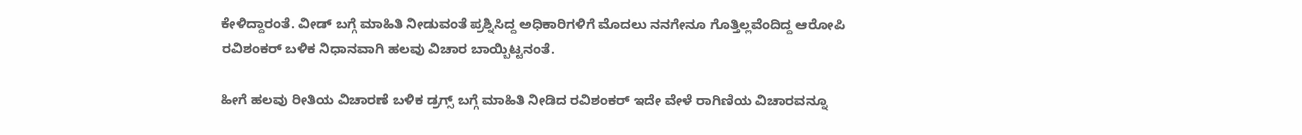ಕೇಳಿದ್ದಾರಂತೆ. ವೀಡ್ ಬಗ್ಗೆ ಮಾಹಿತಿ ನೀಡುವಂತೆ ಪ್ರಶ್ನಿಸಿದ್ದ ಅಧಿಕಾರಿಗಳಿಗೆ ಮೊದಲು ನನಗೇನೂ ಗೊತ್ತಿಲ್ಲವೆಂದಿದ್ದ ಆರೋಪಿ ರವಿಶಂಕರ್ ಬಳಿಕ ನಿಧಾನವಾಗಿ ಹಲವು ವಿಚಾರ ಬಾಯ್ಬಿಟ್ಟನಂತೆ.

ಹೀಗೆ ಹಲವು ರೀತಿಯ ವಿಚಾರಣೆ ಬಳಿಕ ಡ್ರಗ್ಸ್ ಬಗ್ಗೆ ಮಾಹಿತಿ ನೀಡಿದ ರವಿಶಂಕರ್ ಇದೇ ವೇಳೆ ರಾಗಿಣಿಯ ವಿಚಾರವನ್ನೂ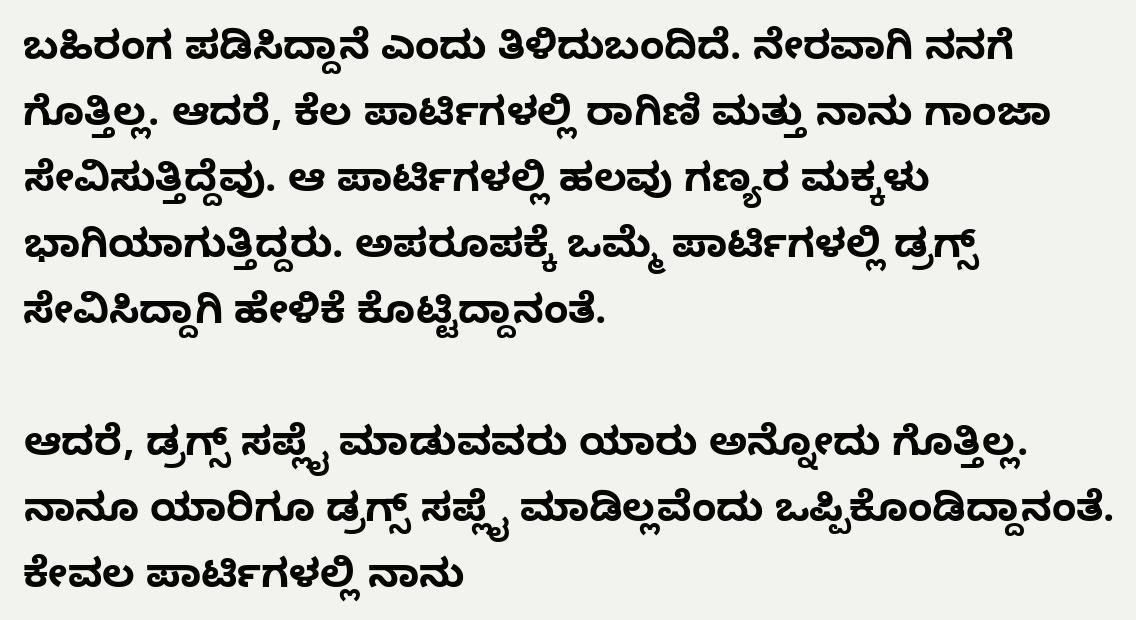ಬಹಿರಂಗ ಪಡಿಸಿದ್ದಾನೆ ಎಂದು ತಿಳಿದುಬಂದಿದೆ. ನೇರವಾಗಿ ನನಗೆ ಗೊತ್ತಿಲ್ಲ. ಆದರೆ, ಕೆಲ ಪಾರ್ಟಿಗಳಲ್ಲಿ ರಾಗಿಣಿ ಮತ್ತು ನಾನು ಗಾಂಜಾ ಸೇವಿಸುತ್ತಿದ್ದೆವು. ಆ ಪಾರ್ಟಿಗಳಲ್ಲಿ ಹಲವು ಗಣ್ಯರ ಮಕ್ಕಳು ಭಾಗಿಯಾಗುತ್ತಿದ್ದರು. ಅಪರೂಪಕ್ಕೆ ಒಮ್ಮೆ ಪಾರ್ಟಿಗಳಲ್ಲಿ ಡ್ರಗ್ಸ್ ಸೇವಿಸಿದ್ದಾಗಿ ಹೇಳಿಕೆ ಕೊಟ್ಟಿದ್ದಾನಂತೆ.

ಆದರೆ, ಡ್ರಗ್ಸ್ ಸಪ್ಲೈ ಮಾಡುವವರು ಯಾರು ಅನ್ನೋದು ಗೊತ್ತಿಲ್ಲ. ನಾನೂ ಯಾರಿಗೂ ಡ್ರಗ್ಸ್ ಸಪ್ಲೈ ಮಾಡಿಲ್ಲವೆಂದು ಒಪ್ಪಿಕೊಂಡಿದ್ದಾನಂತೆ. ಕೇವಲ ಪಾರ್ಟಿಗಳಲ್ಲಿ ನಾನು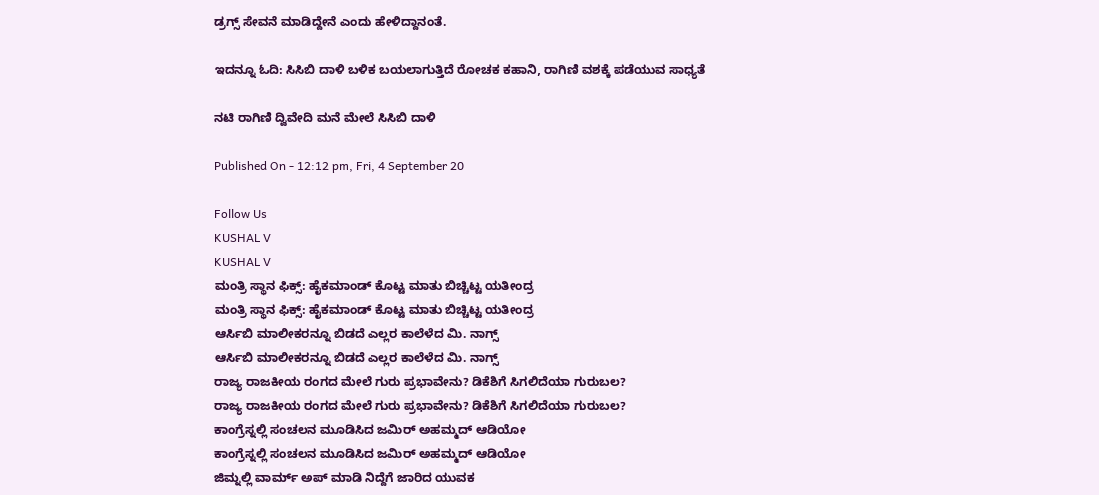ಡ್ರಗ್ಸ್ ಸೇವನೆ ಮಾಡಿದ್ದೇನೆ ಎಂದು ಹೇಳಿದ್ದಾನಂತೆ.

ಇದನ್ನೂ ಓದಿ: ಸಿಸಿಬಿ ದಾಳಿ ಬಳಿಕ ಬಯಲಾಗುತ್ತಿದೆ ರೋಚಕ ಕಹಾನಿ, ರಾಗಿಣಿ ವಶಕ್ಕೆ ಪಡೆಯುವ ಸಾಧ್ಯತೆ

ನಟಿ ರಾಗಿಣಿ ದ್ವಿವೇದಿ ಮನೆ ಮೇಲೆ ಸಿಸಿಬಿ ದಾಳಿ

Published On - 12:12 pm, Fri, 4 September 20

Follow Us
KUSHAL V
KUSHAL V
ಮಂತ್ರಿ ಸ್ಥಾನ ಫಿಕ್ಸ್: ಹೈಕಮಾಂಡ್ ಕೊಟ್ಟ ಮಾತು ಬಿಚ್ಚಿಟ್ಟ ಯತೀಂದ್ರ
ಮಂತ್ರಿ ಸ್ಥಾನ ಫಿಕ್ಸ್: ಹೈಕಮಾಂಡ್ ಕೊಟ್ಟ ಮಾತು ಬಿಚ್ಚಿಟ್ಟ ಯತೀಂದ್ರ
ಆರ್ಸಿಬಿ ಮಾಲೀಕರನ್ನೂ ಬಿಡದೆ ಎಲ್ಲರ ಕಾಲೆಳೆದ ಮಿ. ನಾಗ್ಸ್
ಆರ್ಸಿಬಿ ಮಾಲೀಕರನ್ನೂ ಬಿಡದೆ ಎಲ್ಲರ ಕಾಲೆಳೆದ ಮಿ. ನಾಗ್ಸ್
ರಾಜ್ಯ ರಾಜಕೀಯ ರಂಗದ ಮೇಲೆ ಗುರು ಪ್ರಭಾವೇನು? ಡಿಕೆಶಿಗೆ ಸಿಗಲಿದೆಯಾ ಗುರುಬಲ?
ರಾಜ್ಯ ರಾಜಕೀಯ ರಂಗದ ಮೇಲೆ ಗುರು ಪ್ರಭಾವೇನು? ಡಿಕೆಶಿಗೆ ಸಿಗಲಿದೆಯಾ ಗುರುಬಲ?
ಕಾಂಗ್ರೆಸ್ನಲ್ಲಿ ಸಂಚಲನ ಮೂಡಿಸಿದ ಜಮಿರ್ ಅಹಮ್ಮದ್ ಆಡಿಯೋ
ಕಾಂಗ್ರೆಸ್ನಲ್ಲಿ ಸಂಚಲನ ಮೂಡಿಸಿದ ಜಮಿರ್ ಅಹಮ್ಮದ್ ಆಡಿಯೋ
ಜಿಮ್ನಲ್ಲಿ ವಾರ್ಮ್ ಅಪ್ ಮಾಡಿ ನಿದ್ದೆಗೆ ಜಾರಿದ ಯುವಕ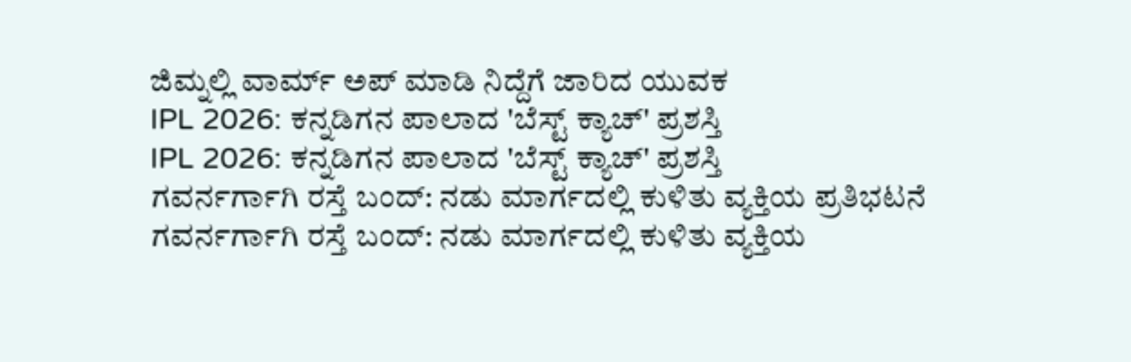ಜಿಮ್ನಲ್ಲಿ ವಾರ್ಮ್ ಅಪ್ ಮಾಡಿ ನಿದ್ದೆಗೆ ಜಾರಿದ ಯುವಕ
IPL 2026: ಕನ್ನಡಿಗನ ಪಾಲಾದ 'ಬೆಸ್ಟ್ ಕ್ಯಾಚ್' ಪ್ರಶಸ್ತಿ
IPL 2026: ಕನ್ನಡಿಗನ ಪಾಲಾದ 'ಬೆಸ್ಟ್ ಕ್ಯಾಚ್' ಪ್ರಶಸ್ತಿ
ಗವರ್ನರ್ಗಾಗಿ ರಸ್ತೆ ಬಂದ್: ನಡು ಮಾರ್ಗದಲ್ಲಿ ಕುಳಿತು ವ್ಯಕ್ತಿಯ ಪ್ರತಿಭಟನೆ
ಗವರ್ನರ್ಗಾಗಿ ರಸ್ತೆ ಬಂದ್: ನಡು ಮಾರ್ಗದಲ್ಲಿ ಕುಳಿತು ವ್ಯಕ್ತಿಯ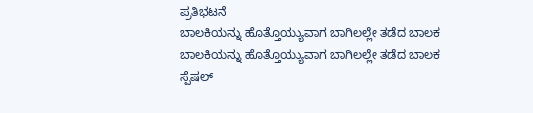ಪ್ರತಿಭಟನೆ
ಬಾಲಕಿಯನ್ನು ಹೊತ್ತೊಯ್ಯುವಾಗ ಬಾಗಿಲಲ್ಲೇ ತಡೆದ ಬಾಲಕ
ಬಾಲಕಿಯನ್ನು ಹೊತ್ತೊಯ್ಯುವಾಗ ಬಾಗಿಲಲ್ಲೇ ತಡೆದ ಬಾಲಕ
ಸ್ಪೆಷಲ್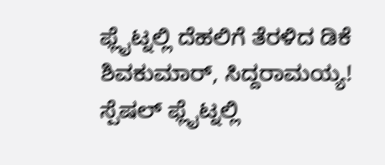ಫ್ಲೈಟ್ನಲ್ಲಿ ದೆಹಲಿಗೆ ತೆರಳಿದ ಡಿಕೆ ಶಿವಕುಮಾರ್, ಸಿದ್ದರಾಮಯ್ಯ!
ಸ್ಪೆಷಲ್ ಫ್ಲೈಟ್ನಲ್ಲಿ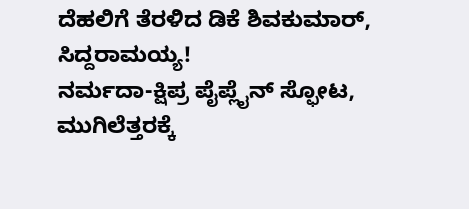ದೆಹಲಿಗೆ ತೆರಳಿದ ಡಿಕೆ ಶಿವಕುಮಾರ್, ಸಿದ್ದರಾಮಯ್ಯ!
ನರ್ಮದಾ-ಕ್ಷಿಪ್ರ ಪೈಪ್ಲೈನ್ ಸ್ಫೋಟ, ಮುಗಿಲೆತ್ತರಕ್ಕೆ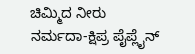ಚಿಮ್ಮಿದ ನೀರು
ನರ್ಮದಾ-ಕ್ಷಿಪ್ರ ಪೈಪ್ಲೈನ್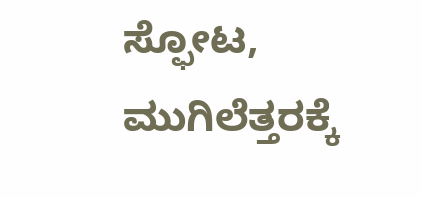ಸ್ಫೋಟ, ಮುಗಿಲೆತ್ತರಕ್ಕೆ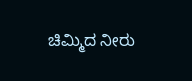ಚಿಮ್ಮಿದ ನೀರು